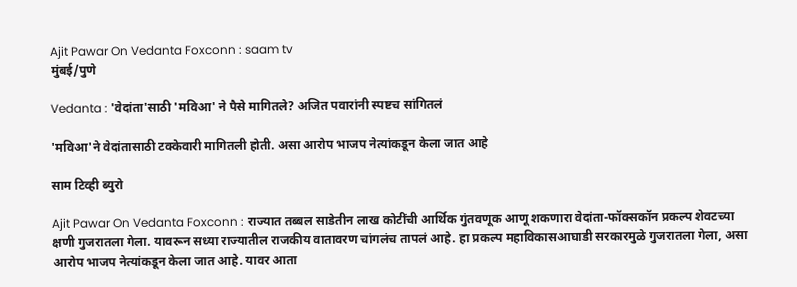Ajit Pawar On Vedanta Foxconn : saam tv
मुंबई/पुणे

Vedanta : 'वेदांता'साठी 'मविआ' ने पैसे मागितले? अजित पवारांनी स्पष्टच सांगितलं

'मविआ'ने वेदांतासाठी टक्केवारी मागितली होती. असा आरोप भाजप नेत्यांकडून केला जात आहे

साम टिव्ही ब्युरो

Ajit Pawar On Vedanta Foxconn : राज्यात तब्बल साडेतीन लाख कोटींची आर्थिक गुंतवणूक आणू शकणारा वेदांता-फॉक्सकॉन प्रकल्प शेवटच्या क्षणी गुजरातला गेला. यावरून सध्या राज्यातील राजकीय वातावरण चांगलंच तापलं आहे. हा प्रकल्प महाविकासआघाडी सरकारमुळे गुजरातला गेला, असा आरोप भाजप नेत्यांकडून केला जात आहे. यावर आता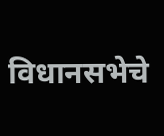विधानसभेचे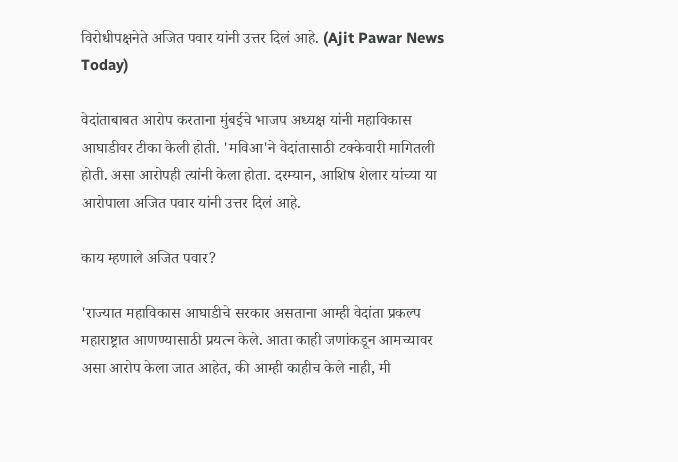विरोधीपक्षनेते अजित पवार यांनी उत्तर दिलं आहे. (Ajit Pawar News Today)

वेदांताबाबत आरोप करताना मुंबईचे भाजप अध्यक्ष यांनी महाविकास आघाडीवर टीका केली होती. 'मविआ'ने वेदांतासाठी टक्केवारी मागितली होती. असा आरोपही त्यांनी केला होता. दरम्यान, आशिष शेलार यांच्या या आरोपाला अजित पवार यांनी उत्तर दिलं आहे.

काय म्हणाले अजित पवार?

'राज्यात महाविकास आघाडीचे सरकार असताना आम्ही वेदांता प्रकल्प महाराष्ट्रात आणण्यासाठी प्रयत्न केले. आता काही जणांकडून आमच्यावर असा आरोप केला जात आहेत, की आम्ही काहीच केले नाही, मी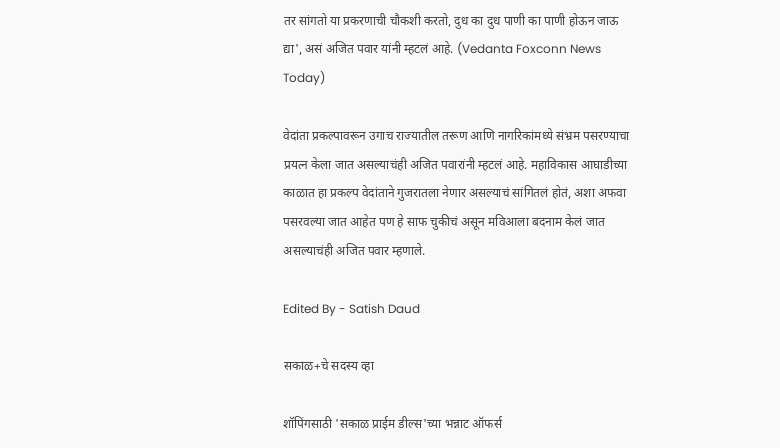तर सांगतो या प्रकरणाची चौकशी करतो, दुध का दुध पाणी का पाणी होऊन जाऊ द्या', असं अजित पवार यांनी म्हटलं आहे. (Vedanta Foxconn News Today)

वेदांता प्रकल्पावरून उगाच राज्यातील तरूण आणि नागरिकांमध्ये संभ्रम पसरण्याचा प्रयत्न केला जात असल्याचंही अजित पवारांनी म्हटलं आहे. महाविकास आघाडीच्या काळात हा प्रकल्प वेदांताने गुजरातला नेणार असल्याचं सांगितलं होतं, अशा अफवा पसरवल्या जात आहेत पण हे साफ चुकीचं असून मविआला बदनाम केलं जात असल्याचंही अजित पवार म्हणाले.

Edited By - Satish Daud

सकाळ+चे सदस्य व्हा

शॉपिंगसाठी 'सकाळ प्राईम डील्स'च्या भन्नाट ऑफर्स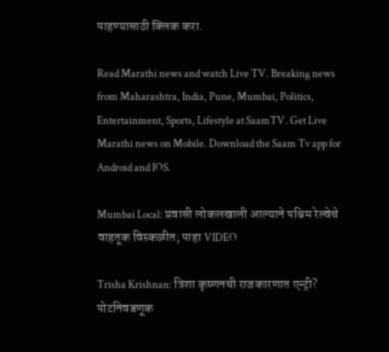पाहण्यासाठी क्लिक करा.

Read Marathi news and watch Live TV. Breaking news from Maharashtra, India, Pune, Mumbai, Politics, Entertainment, Sports, Lifestyle at SaamTV. Get Live Marathi news on Mobile. Download the Saam Tv app for Android and IOS.

Mumbai Local: प्रवासी लोकलखाली आल्याने पश्चिम रेल्वेचे वाहतूक विस्कळीत; पाहा VIDEO

Trisha Krishnan: त्रिशा कृष्णनची राजकारणात एन्ट्री? पोटनिवडणूक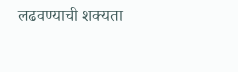लढवण्याची शक्यता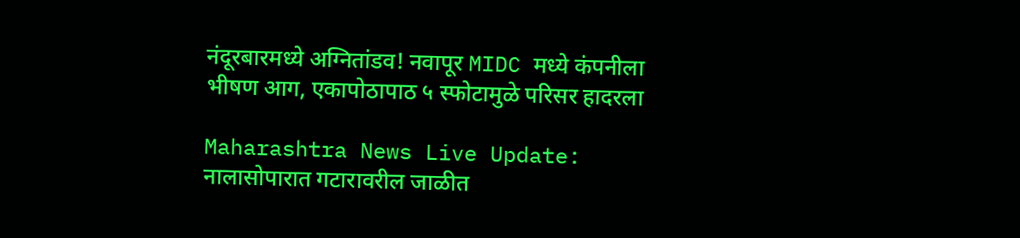नंदूरबारमध्ये अग्नितांडव! नवापूर MIDC मध्ये कंपनीला भीषण आग, एकापोठापाठ ५ स्फोटामुळे परिसर हादरला

Maharashtra News Live Update: नालासोपारात गटारावरील जाळीत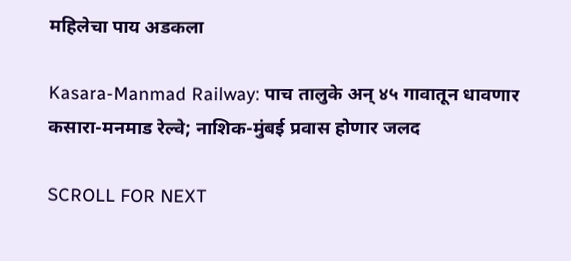महिलेचा पाय अडकला

Kasara-Manmad Railway: पाच तालुके अन् ४५ गावातून धावणार कसारा-मनमाड रेल्वे; नाशिक-मुंबई प्रवास होणार जलद

SCROLL FOR NEXT